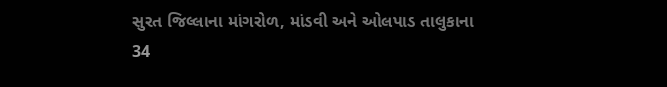સુરત જિલ્લાના માંગરોળ, માંડવી અને ઓલપાડ તાલુકાના 34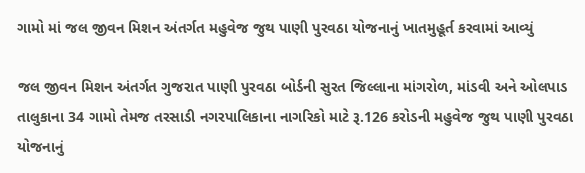ગામો માં જલ જીવન મિશન અંતર્ગત મહુવેજ જુથ પાણી પુરવઠા યોજનાનું ખાતમુહૂર્ત કરવામાં આવ્યું

જલ જીવન મિશન અંતર્ગત ગુજરાત પાણી પુરવઠા બોર્ડની સુરત જિલ્લાના માંગરોળ, માંડવી અને ઓલપાડ તાલુકાના 34 ગામો તેમજ તરસાડી નગરપાલિકાના નાગરિકો માટે રૂ.126 કરોડની મહુવેજ જુથ પાણી પુરવઠા યોજનાનું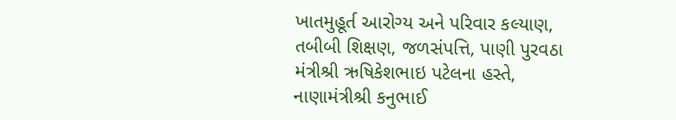ખાતમુહૂર્ત આરોગ્ય અને પરિવાર કલ્યાણ, તબીબી શિક્ષણ, જળસંપત્તિ, પાણી પુરવઠા મંત્રીશ્રી ઋષિકેશભાઇ પટેલના હસ્તે, નાણામંત્રીશ્રી કનુભાઈ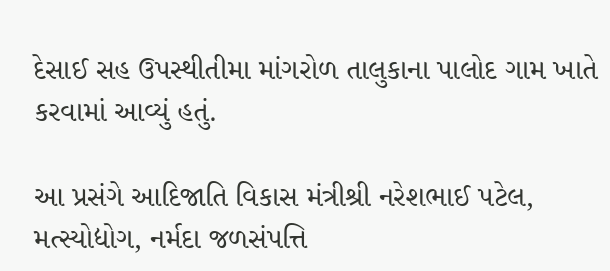દેસાઈ સહ ઉપસ્થીતીમા માંગરોળ તાલુકાના પાલોદ ગામ ખાતે કરવામાં આવ્યું હતું.

આ પ્રસંગે આદિજાતિ વિકાસ મંત્રીશ્રી નરેશભાઈ પટેલ, મત્સ્યોદ્યોગ, નર્મદા જળસંપત્તિ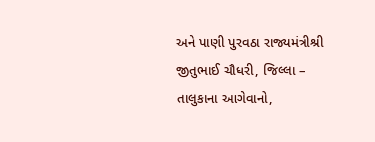અને પાણી પુરવઠા રાજ્યમંત્રીશ્રી જીતુભાઈ ચૌધરી, જિલ્લા – તાલુકાના આગેવાનો,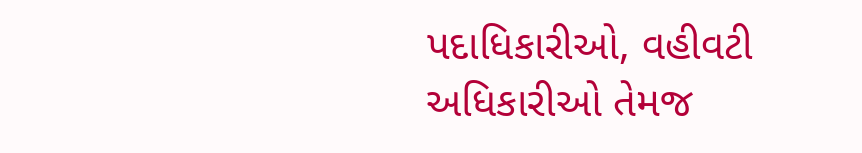પદાધિકારીઓ, વહીવટી અધિકારીઓ તેમજ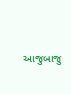આજુબાજુ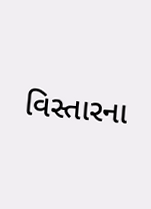વિસ્તારના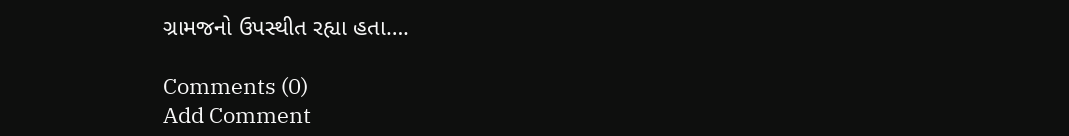ગ્રામજનો ઉપસ્થીત રહ્યા હતા….

Comments (0)
Add Comment